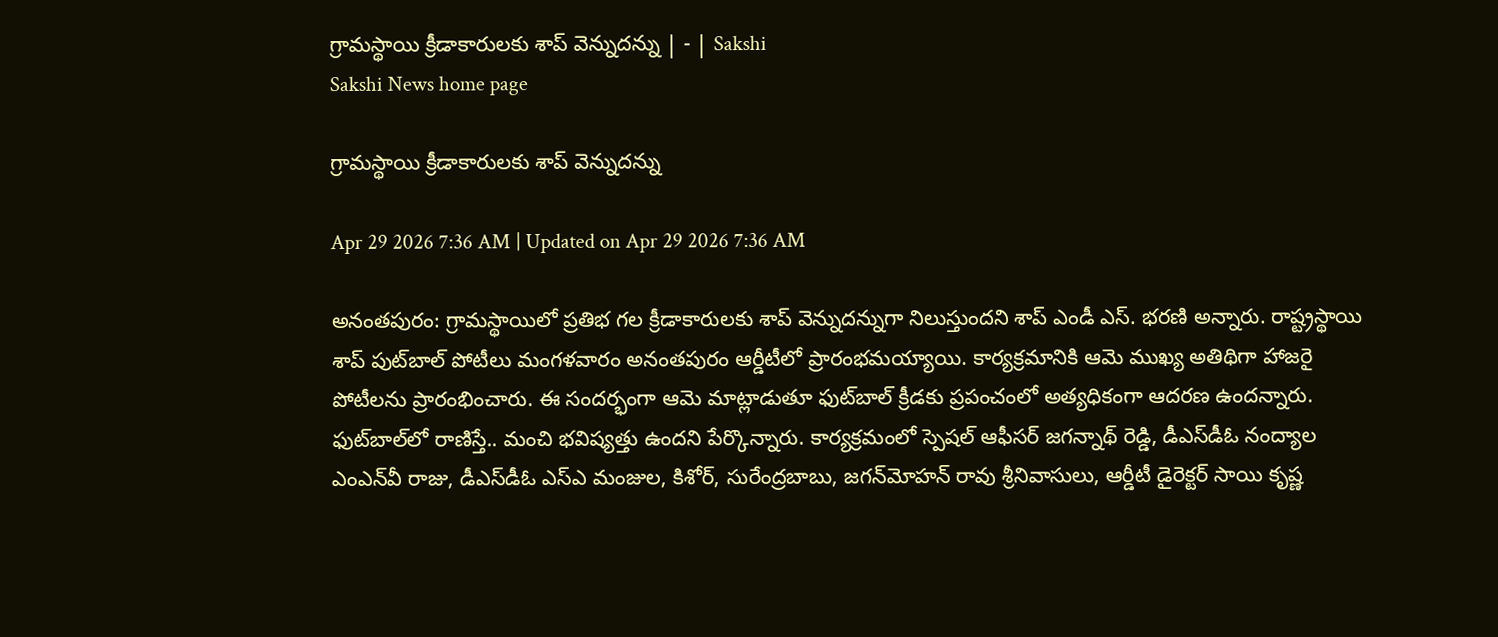గ్రామస్థాయి క్రీడాకారులకు శాప్‌ వెన్నుదన్ను | - | Sakshi
Sakshi News home page

గ్రామస్థాయి క్రీడాకారులకు శాప్‌ వెన్నుదన్ను

Apr 29 2026 7:36 AM | Updated on Apr 29 2026 7:36 AM

అనంతపురం: గ్రామస్థాయిలో ప్రతిభ గల క్రీడాకారులకు శాప్‌ వెన్నుదన్నుగా నిలుస్తుందని శాప్‌ ఎండీ ఎస్‌. భరణి అన్నారు. రాష్ట్రస్థాయి శాప్‌ పుట్‌బాల్‌ పోటీలు మంగళవారం అనంతపురం ఆర్డీటీలో ప్రారంభమయ్యాయి. కార్యక్రమానికి ఆమె ముఖ్య అతిథిగా హాజరై పోటీలను ప్రారంభించారు. ఈ సందర్భంగా ఆమె మాట్లాడుతూ ఫుట్‌బాల్‌ క్రీడకు ప్రపంచంలో అత్యధికంగా ఆదరణ ఉందన్నారు. ఫుట్‌బాల్‌లో రాణిస్తే.. మంచి భవిష్యత్తు ఉందని పేర్కొన్నారు. కార్యక్రమంలో స్పెషల్‌ ఆఫీసర్‌ జగన్నాథ్‌ రెడ్డి, డీఎస్‌డీఓ నంద్యాల ఎంఎన్‌వీ రాజు, డీఎస్‌డీఓ ఎస్‌ఎ మంజుల, కిశోర్‌, సురేంద్రబాబు, జగన్‌మోహన్‌ రావు శ్రీనివాసులు, ఆర్డీటీ డైరెక్టర్‌ సాయి కృష్ణ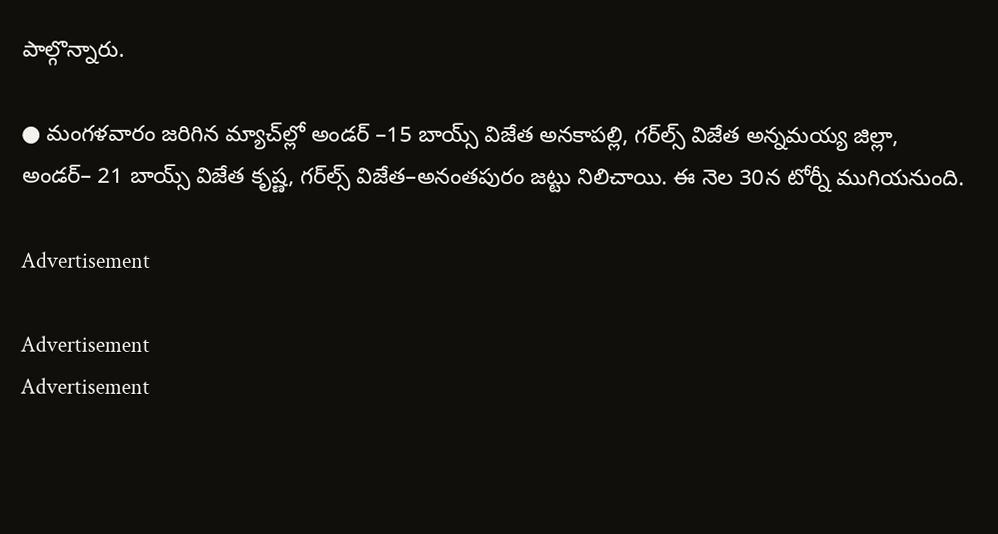పాల్గొన్నారు.

● మంగళవారం జరిగిన మ్యాచ్‌ల్లో అండర్‌ –15 బాయ్స్‌ విజేత అనకాపల్లి, గర్‌ల్స్‌ విజేత అన్నమయ్య జిల్లా, అండర్‌– 21 బాయ్స్‌ విజేత కృష్ణ, గర్‌ల్స్‌ విజేత–అనంతపురం జట్టు నిలిచాయి. ఈ నెల 30న టోర్నీ ముగియనుంది.

Advertisement

Advertisement
Advertisement